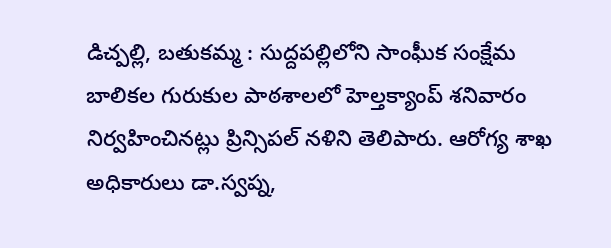డిచ్పల్లి, బతుకమ్మ : సుద్దపల్లిలోని సాంఘీక సంక్షేమ బాలికల గురుకుల పాఠశాలలో హెల్తక్యాంప్ శనివారం నిర్వహించినట్లు ప్రిన్సిపల్ నళిని తెలిపారు. ఆరోగ్య శాఖ అధికారులు డా.స్వప్న,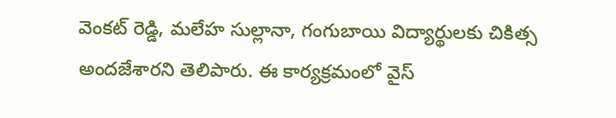వెంకట్ రెడ్డి, మలేహ సుల్లానా, గంగుబాయి విద్యార్థులకు చికిత్స అందజేశారని తెలిపారు. ఈ కార్యక్రమంలో వైస్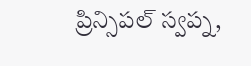ప్రిన్సిపల్ స్వప్న,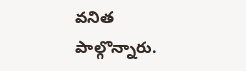వనిత పాల్గొన్నారు.